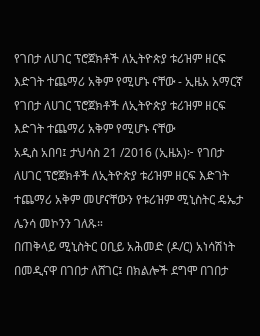የገበታ ለሀገር ፕሮጀክቶች ለኢትዮጵያ ቱሪዝም ዘርፍ እድገት ተጨማሪ አቅም የሚሆኑ ናቸው - ኢዜአ አማርኛ
የገበታ ለሀገር ፕሮጀክቶች ለኢትዮጵያ ቱሪዝም ዘርፍ እድገት ተጨማሪ አቅም የሚሆኑ ናቸው
አዲስ አበባ፤ ታህሳስ 21 /2016 (ኢዜአ)፦ የገበታ ለሀገር ፕሮጀክቶች ለኢትዮጵያ ቱሪዝም ዘርፍ እድገት ተጨማሪ አቅም መሆናቸውን የቱሪዝም ሚኒስትር ዴኤታ ሌንሳ መኮንን ገለጹ።
በጠቅላይ ሚኒስትር ዐቢይ አሕመድ (ዶ/ር) አነሳሽነት በመዲናዋ በገበታ ለሸገር፤ በክልሎች ደግሞ በገበታ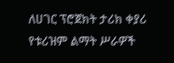ለሀገር ፕሮጀክት ታሪክ ቀያሪ የቱሪዝም ልማት ሥራዎች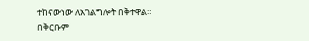ተከናውነው ለአገልግሎት በቅተዋል።
በቅርቡም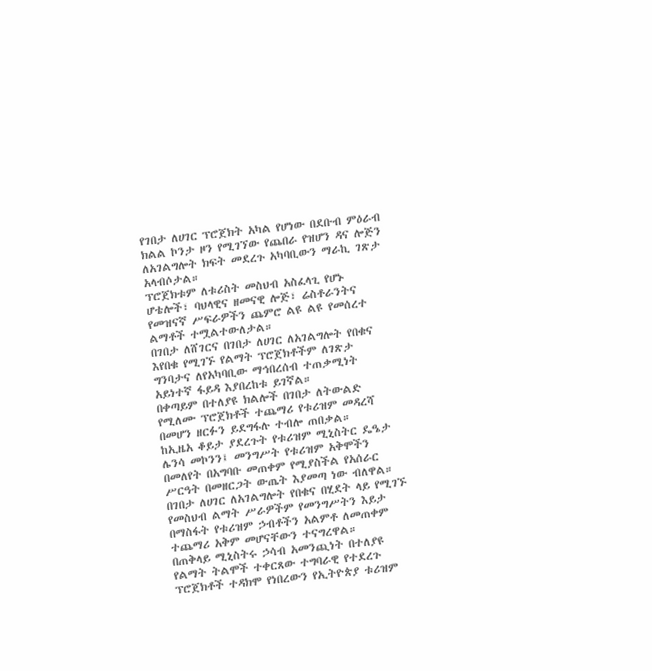የገበታ ለሀገር ፕሮጀክት አካል የሆነው በደቡብ ምዕራብ ክልል ኮንታ ዞን የሚገኘው የጨበራ የዝሆን ዳና ሎጅን ለአገልግሎት ክፍት መደረጉ አካባቢውን ማራኪ ገጽታ አላብሶታል።
ፕሮጀክቱም ለቱሪስት መስህብ አስፈላጊ የሆኑ ሆቴሎች፣ ባህላዊና ዘመናዊ ሎጅ፣ ሬስቶራንትና የመዝናኛ ሥፍራዎችን ጨምሮ ልዩ ልዩ የመሰረተ ልማቶች ተሟልተውለታል።
በገበታ ለሸገርና በገበታ ለሀገር ለአገልግሎት የበቁና እየበቁ የሚገኙ የልማት ፕሮጀክቶችም ለገጽታ ግንባታና ለየአካባቢው ማኅበረሰብ ተጠቃሚነት አይነተኛ ፋይዳ እያበረከቱ ይገኛል።
በቀጣይም በተለያዩ ክልሎች በገበታ ለትውልድ የሚለሙ ፕሮጀክቶች ተጨማሪ የቱሪዝም መዳረሻ በመሆን ዘርፉን ይደግፋሉ ተብሎ ጠበቃል።
ከኢዜአ ቆይታ ያደረጉት የቱሪዝም ሚኒስትር ዴዔታ ሌንሳ መኮንን፤ መንግሥት የቱሪዝም አቅሞችን በመለየት በአግባቡ መጠቀም የሚያስችል የአሰራር ሥርዓት በመዘርጋት ውጤት እያመጣ ነው ብለዋል።
በገበታ ለሀገር ለአገልግሎት የበቁና በሂደት ላይ የሚገኙ የመስህብ ልማት ሥራዎችም የመንግሥትን እይታ በማስፋት የቱሪዝም ኃብቶችን አልምቶ ለመጠቀም ተጨማሪ አቅም መሆናቸውን ተናግረዋል።
በጠቅላይ ሚኒስትሩ ኃሳብ አመንጪነት በተለያዩ የልማት ትልሞች ተቀርጸው ተግባራዊ የተደረጉ ፕሮጀክቶች ተዳክሞ የነበረውን የኢትዮጵያ ቱሪዝም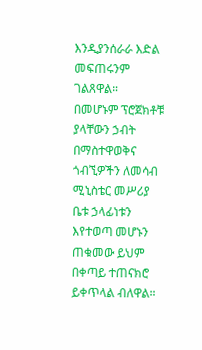እንዲያንሰራራ እድል መፍጠሩንም ገልጸዋል።
በመሆኑም ፕሮጀክቶቹ ያላቸውን ኃብት በማስተዋወቅና ጎብኚዎችን ለመሳብ ሚኒስቴር መሥሪያ ቤቱ ኃላፊነቱን እየተወጣ መሆኑን ጠቁመው ይህም በቀጣይ ተጠናክሮ ይቀጥላል ብለዋል።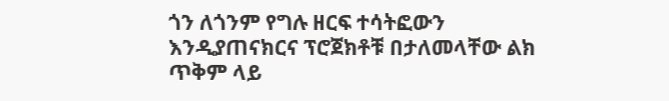ጎን ለጎንም የግሉ ዘርፍ ተሳትፎውን እንዲያጠናክርና ፕሮጀክቶቹ በታለመላቸው ልክ ጥቅም ላይ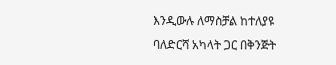እንዲውሉ ለማስቻል ከተለያዩ ባለድርሻ አካላት ጋር በቅንጅት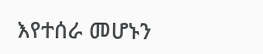እየተሰራ መሆኑን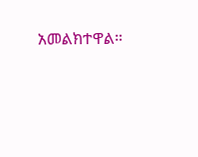አመልክተዋል።